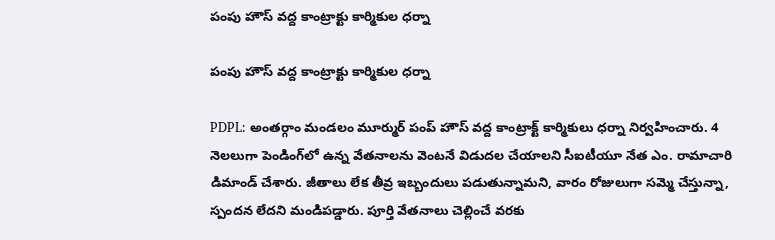పంపు హౌస్ వద్ద కాంట్రాక్టు కార్మికుల ధర్నా

పంపు హౌస్ వద్ద కాంట్రాక్టు కార్మికుల ధర్నా

PDPL: అంతర్గాం మండలం మూర్ముర్ పంప్ హౌస్ వద్ద కాంట్రాక్ట్ కార్మికులు ధర్నా నిర్వహించారు. 4 నెలలుగా పెండింగ్‌లో ఉన్న వేతనాలను వెంటనే విడుదల చేయాలని సీఐటీయూ నేత ఎం. రామాచారి డిమాండ్ చేశారు. జీతాలు లేక తీవ్ర ఇబ్బందులు పడుతున్నామని, వారం రోజులుగా సమ్మె చేస్తున్నా, స్పందన లేదని మండిపడ్డారు. పూర్తి వేతనాలు చెల్లించే వరకు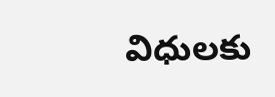విధులకు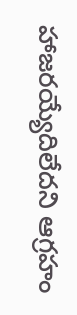హాజరయ్యేదిలేదని ఆగ్రహం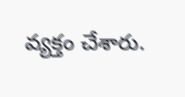వ్యక్తం చేశారు.